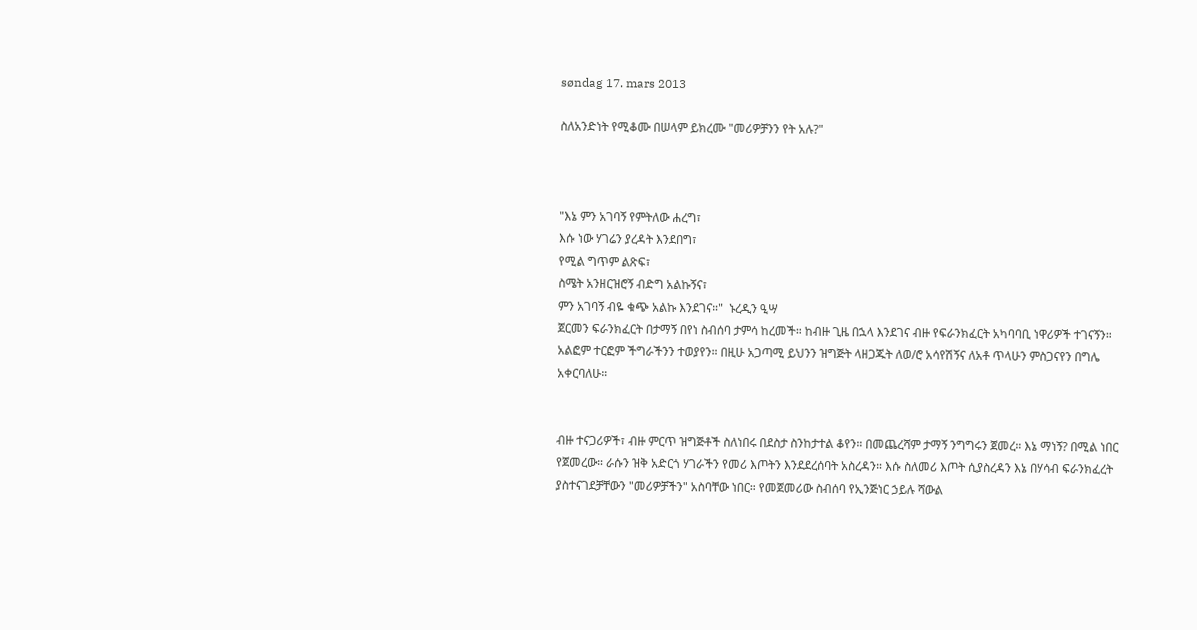søndag 17. mars 2013

ስለአንድነት የሚቆሙ በሠላም ይክረሙ "መሪዎቻንን የት አሉ?"



"እኔ ምን አገባኝ የምትለው ሐረግ፣
እሱ ነው ሃገሬን ያረዳት እንደበግ፣
የሚል ግጥም ልጽፍ፣
ስሜት አንዘርዝሮኝ ብድግ አልኩኝና፣
ምን አገባኝ ብዬ ቁጭ አልኩ እንደገና።"  ኑረዲን ዒሣ
ጀርመን ፍራንክፈርት በታማኝ በየነ ስብሰባ ታምሳ ከረመች። ከብዙ ጊዜ በኋላ እንደገና ብዙ የፍራንክፈርት አካባባቢ ነዋሪዎች ተገናኝን። አልፎም ተርፎም ችግራችንን ተወያየን። በዚሁ አጋጣሚ ይህንን ዝግጅት ላዘጋጁት ለወ/ሮ አሳየሽኝና ለአቶ ጥላሁን ምስጋናየን በግሌ አቀርባለሁ።


ብዙ ተናጋሪዎች፣ ብዙ ምርጥ ዝግጅቶች ስለነበሩ በደስታ ስንከታተል ቆየን። በመጨረሻም ታማኝ ንግግሩን ጀመረ። እኔ ማነኝ? በሚል ነበር የጀመረው። ራሱን ዝቅ አድርጎ ሃገራችን የመሪ እጦትን እንደደረሰባት አስረዳን። እሱ ስለመሪ እጦት ሲያስረዳን እኔ በሃሳብ ፍራንክፈረት ያስተናገደቻቸውን "መሪዎቻችን" አስባቸው ነበር። የመጀመሪው ስብሰባ የኢንጅነር ኃይሉ ሻውል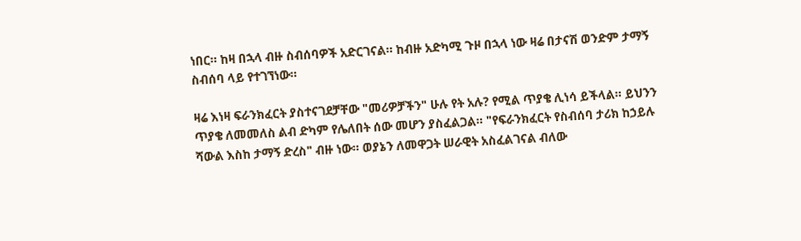ነበር። ከዛ በኋላ ብዙ ስብሰባዎች አድርገናል። ከብዙ አድካሚ ጉዞ በኋላ ነው ዛሬ በታናሽ ወንድም ታማኝ ስብሰባ ላይ የተገኘነው።

ዛሬ እነዛ ፍራንክፈርት ያስተናገደቻቸው "መሪዎቻችን" ሁሉ የት አሉ? የሚል ጥያቄ ሊነሳ ይችላል። ይህንን ጥያቄ ለመመለስ ልብ ድካም የሌለበት ሰው መሆን ያስፈልጋል። "የፍራንክፈርት የስብሰባ ታሪክ ከኃይሉ ሻውል እስከ ታማኝ ድረስ" ብዙ ነው። ወያኔን ለመዋጋት ሠራዊት አስፈልገናል ብለው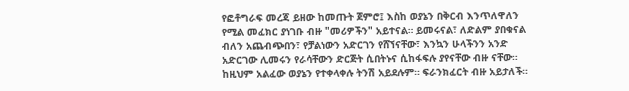የፎቶግራፍ መረጃ ይዘው ከመጡት ጀምሮ፤ እስከ ወያኔን በቅርብ እንጥለዋለን የሚል መፈክር ያነገቡ ብዙ "መሪዎችን" አይተናል። ይመሩናል፣ ለድልም ያበቁናል ብለን አጨብጭበን፣ የቻልነውን አድርገን የሸኘናቸው፣ እንኳን ሁላችንን አንድ አድርገው ሊመሩን የራሳቸውን ድርጅት ሲበትኑና ሲከፋፍሉ ያየናቸው ብዙ ናቸው። ከዚህም አልፈው ወያኔን የተቀላቀሉ ትንሽ አይደሉም። ፍራንክፈርት ብዙ አይታለች።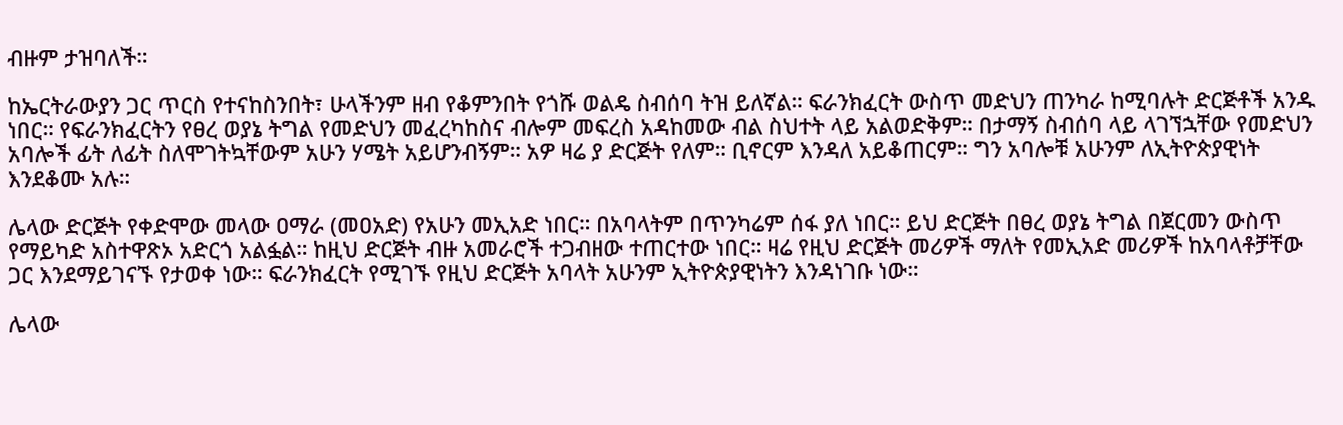ብዙም ታዝባለች።

ከኤርትራውያን ጋር ጥርስ የተናከስንበት፣ ሁላችንም ዘብ የቆምንበት የጎሹ ወልዴ ስብሰባ ትዝ ይለኛል። ፍራንክፈርት ውስጥ መድህን ጠንካራ ከሚባሉት ድርጅቶች አንዱ ነበር። የፍራንክፈርትን የፀረ ወያኔ ትግል የመድህን መፈረካከስና ብሎም መፍረስ አዳከመው ብል ስህተት ላይ አልወድቅም። በታማኝ ስብሰባ ላይ ላገኘኋቸው የመድህን አባሎች ፊት ለፊት ስለሞገትኳቸውም አሁን ሃሜት አይሆንብኝም። አዎ ዛሬ ያ ድርጅት የለም። ቢኖርም እንዳለ አይቆጠርም። ግን አባሎቹ አሁንም ለኢትዮጵያዊነት እንደቆሙ አሉ።

ሌላው ድርጅት የቀድሞው መላው ዐማራ (መዐአድ) የአሁን መኢአድ ነበር። በአባላትም በጥንካሬም ሰፋ ያለ ነበር። ይህ ድርጅት በፀረ ወያኔ ትግል በጀርመን ውስጥ የማይካድ አስተዋጽኦ አድርጎ አልፏል። ከዚህ ድርጅት ብዙ አመራሮች ተጋብዘው ተጠርተው ነበር። ዛሬ የዚህ ድርጅት መሪዎች ማለት የመኢአድ መሪዎች ከአባላቶቻቸው ጋር እንደማይገናኙ የታወቀ ነው። ፍራንክፈርት የሚገኙ የዚህ ድርጅት አባላት አሁንም ኢትዮጵያዊነትን እንዳነገቡ ነው።

ሌላው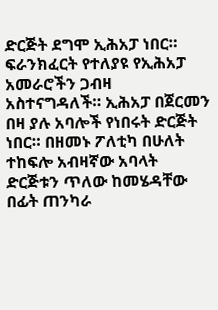ድርጅት ደግሞ ኢሕአፓ ነበር። ፍራንክፈርት የተለያዩ የኢሕአፓ አመራሮችን ጋብዛ አስተናግዳለች። ኢሕአፓ በጀርመን በዛ ያሉ አባሎች የነበሩት ድርጅት ነበር። በዘመኑ ፖለቲካ በሁለት ተከፍሎ አብዛኛው አባላት ድርጅቱን ጥለው ከመሄዳቸው በፊት ጠንካራ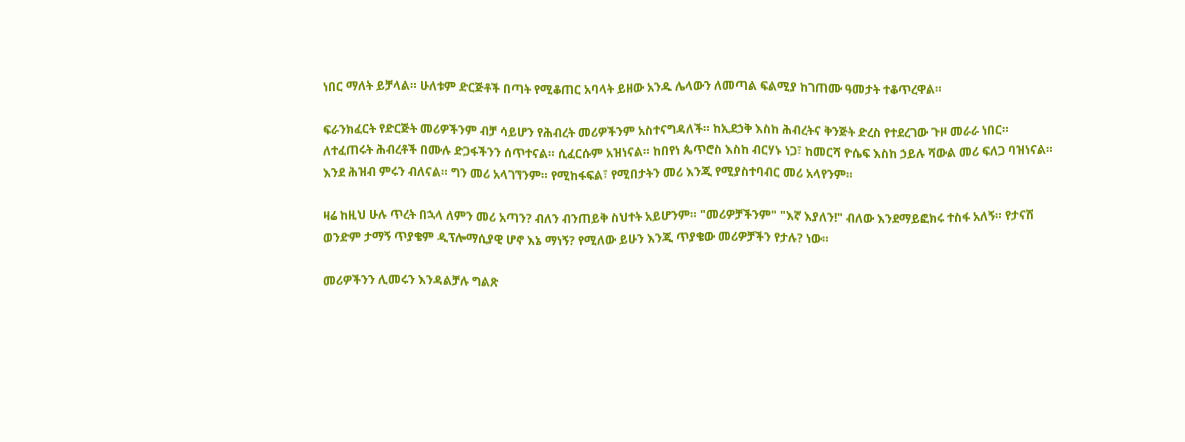ነበር ማለት ይቻላል። ሁለቱም ድርጅቶች በጣት የሚቆጠር አባላት ይዘው አንዱ ሌላውን ለመጣል ፍልሚያ ከገጠሙ ዓመታት ተቆጥረዋል።

ፍራንክፈርት የድርጅት መሪዎችንም ብቻ ሳይሆን የሕብረት መሪዎችንም አስተናግዳለች። ከኢደኃቅ እስከ ሕብረትና ቅንጅት ድረስ የተደረገው ጉዞ መራራ ነበር። ለተፈጠሩት ሕብረቶች በሙሉ ድጋፋችንን ሰጥተናል። ሲፈርሱም አዝነናል። ከበየነ ጴጥሮስ እስከ ብርሃኑ ነጋ፣ ከመርሻ ዮሴፍ እስከ ኃይሉ ሻውል መሪ ፍለጋ ባዝነናል። እንደ ሕዝብ ምሩን ብለናል። ግን መሪ አላገኘንም። የሚከፋፍል፣ የሚበታትን መሪ እንጂ የሚያስተባብር መሪ አላየንም።

ዛሬ ከዚህ ሁሉ ጥረት በኋላ ለምን መሪ አጣን? ብለን ብንጠይቅ ስህተት አይሆንም። "መሪዎቻችንም" "እኛ እያለን!" ብለው እንደማይፎክሩ ተስፋ አለኝ። የታናሽ ወንድም ታማኝ ጥያቄም ዲፕሎማሲያዊ ሆኖ እኔ ማነኝ? የሚለው ይሁን እንጂ ጥያቄው መሪዎቻችን የታሉ? ነው።

መሪዎችንን ሊመሩን እንዳልቻሉ ግልጽ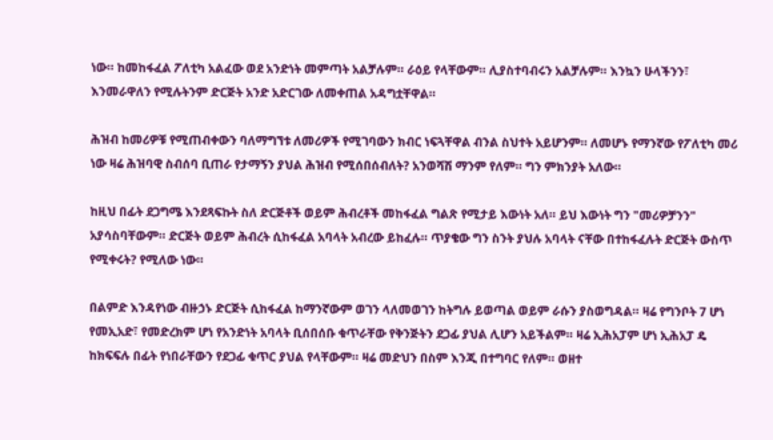ነው። ከመከፋፈል ፖለቲካ አልፈው ወደ አንድነት መምጣት አልቻሉም። ራዕይ የላቸውም። ሊያስተባብሩን አልቻሉም። እንኳን ሁላችንን፣ እንመራዋለን የሚሉትንም ድርጅት አንድ አድርገው ለመቀጠል አዳግቷቸዋል።

ሕዝብ ከመሪዎቹ የሚጠብቀውን ባለማግኘቱ ለመሪዎች የሚገባውን ክብር ነፍጓቸዋል ብንል ስህተት አይሆንም። ለመሆኑ የማንኛው የፖለቲካ መሪ ነው ዛሬ ሕዝባዊ ስብሰባ ቢጠራ የታማኝን ያህል ሕዝብ የሚሰበሰብለት? አንወሻሽ ማንም የለም። ግን ምክንያት አለው።

ከዚህ በፊት ደጋግሜ እንደጻፍኩት ስለ ድርጅቶች ወይም ሕብረቶች መከፋፈል ግልጽ የሚታይ እውነት አለ። ይህ እውነት ግን "መሪዎቻንን" አያሳስባቸውም። ድርጅት ወይም ሕብረት ሲከፋፈል አባላት አብረው ይከፈሉ። ጥያቄው ግን ስንት ያህሉ አባላት ናቸው በተከፋፈሉት ድርጅት ውስጥ የሚቀሩት? የሚለው ነው።

በልምድ እንዳየነው ብዙኃኑ ድርጅት ሲከፋፈል ከማንኛውም ወገን ላለመወገን ከትግሉ ይወጣል ወይም ራሱን ያስወግዳል። ዛሬ የግንቦት 7 ሆነ የመኢአድ፣ የመድረክም ሆነ የአንድነት አባላት ቢሰበሰቡ ቁጥራቸው የቅንጅትን ደጋፊ ያህል ሊሆን አይችልም። ዛሬ ኢሕአፓም ሆነ ኢሕአፓ ዴ ከክፍፍሉ በፊት የነበራቸውን የደጋፊ ቁጥር ያህል የላቸውም። ዛሬ መድህን በስም እንጂ በተግባር የለም። ወዘተ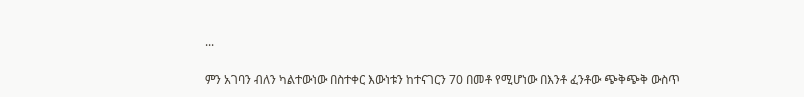...

ምን አገባን ብለን ካልተውነው በስተቀር እውነቱን ከተናገርን 70 በመቶ የሚሆነው በእንቶ ፈንቶው ጭቅጭቅ ውስጥ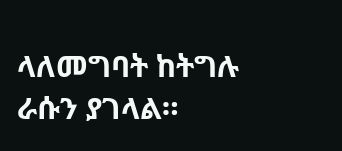ላለመግባት ከትግሉ ራሱን ያገላል።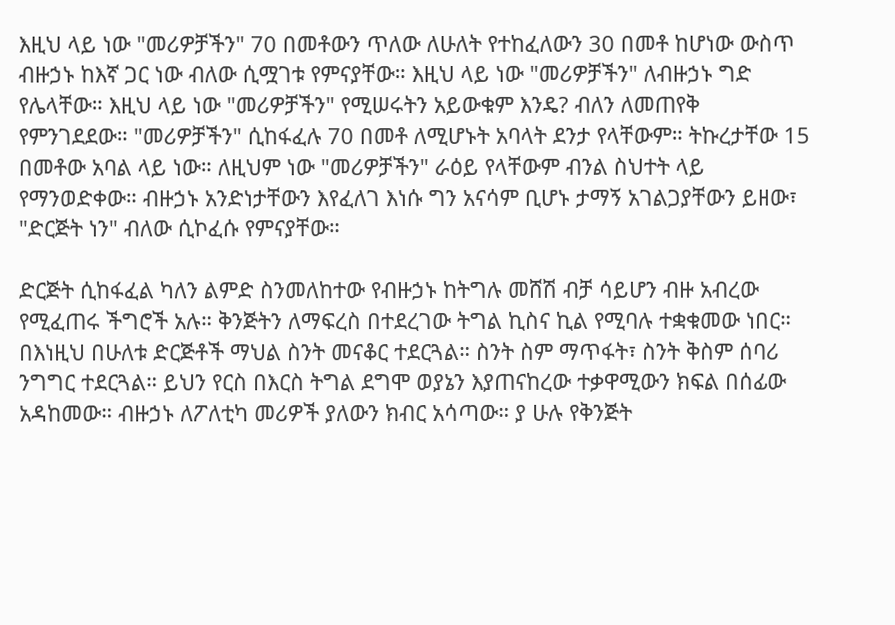እዚህ ላይ ነው "መሪዎቻችን" 70 በመቶውን ጥለው ለሁለት የተከፈለውን 30 በመቶ ከሆነው ውስጥ ብዙኃኑ ከእኛ ጋር ነው ብለው ሲሟገቱ የምናያቸው። እዚህ ላይ ነው "መሪዎቻችን" ለብዙኃኑ ግድ የሌላቸው። እዚህ ላይ ነው "መሪዎቻችን" የሚሠሩትን አይውቁም እንዴ? ብለን ለመጠየቅ የምንገደደው። "መሪዎቻችን" ሲከፋፈሉ 70 በመቶ ለሚሆኑት አባላት ደንታ የላቸውም። ትኩረታቸው 15 በመቶው አባል ላይ ነው። ለዚህም ነው "መሪዎቻችን" ራዕይ የላቸውም ብንል ስህተት ላይ የማንወድቀው። ብዙኃኑ አንድነታቸውን እየፈለገ እነሱ ግን አናሳም ቢሆኑ ታማኝ አገልጋያቸውን ይዘው፣ "ድርጅት ነን" ብለው ሲኮፈሱ የምናያቸው።

ድርጅት ሲከፋፈል ካለን ልምድ ስንመለከተው የብዙኃኑ ከትግሉ መሸሽ ብቻ ሳይሆን ብዙ አብረው የሚፈጠሩ ችግሮች አሉ። ቅንጅትን ለማፍረስ በተደረገው ትግል ኪስና ኪል የሚባሉ ተቋቁመው ነበር። በእነዚህ በሁለቱ ድርጅቶች ማህል ስንት መናቆር ተደርጓል። ስንት ስም ማጥፋት፣ ስንት ቅስም ሰባሪ ንግግር ተደርጓል። ይህን የርስ በእርስ ትግል ደግሞ ወያኔን እያጠናከረው ተቃዋሚውን ክፍል በሰፊው አዳከመው። ብዙኃኑ ለፖለቲካ መሪዎች ያለውን ክብር አሳጣው። ያ ሁሉ የቅንጅት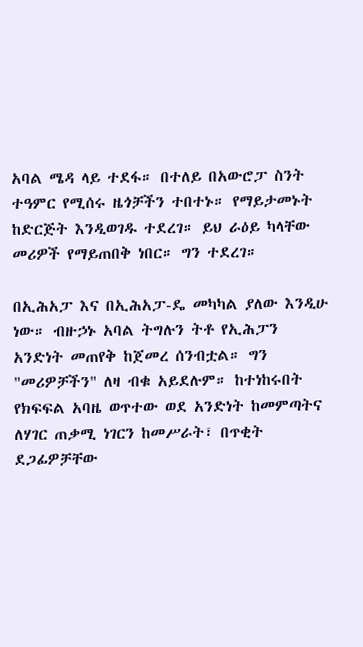አባል ሜዳ ላይ ተደፋ። በተለይ በአውሮፓ ስንት ተዓምር የሚሰሩ ዜጎቻችን ተበተኑ። የማይታመኑት ከድርጅት እንዲወገዱ ተደረገ። ይህ ራዕይ ካላቸው መሪዎች የማይጠበቅ ነበር። ግን ተደረገ።

በኢሕአፓ እና በኢሕአፓ-ዴ መካካል ያለው እንዲሁ ነው። ብዙኃኑ አባል ትግሉን ትቶ የኢሕፓን አንድነት መጠየቅ ከጀመረ ሰንብቷል። ግን "መሪዎቻችን" ለዛ ብቁ አይደሉም። ከተነከሩበት የክፍፍል አባዜ ወጥተው ወደ አንድነት ከመምጣትና ለሃገር ጠቃሚ ነገርን ከመሥራት፣ በጥቂት ደጋፊዎቻቸው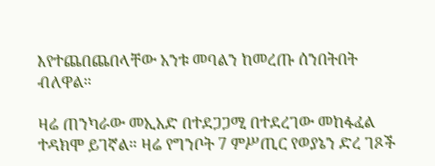እየተጨበጨበላቸው አንቱ መባልን ከመረጡ ሰንበትበት ብለዋል።

ዛሬ ጠንካራው መኢአድ በተደጋጋሚ በተደረገው መከፋፈል ተዳክሞ ይገኛል። ዛሬ የግንቦት 7 ምሥጢር የወያኔን ድረ ገጾች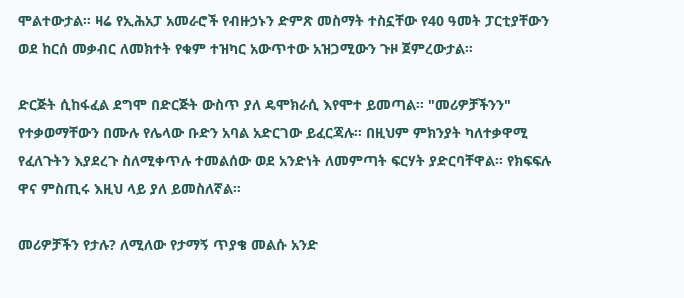ሞልተውታል። ዛሬ የኢሕአፓ አመራሮች የብዙኃኑን ድምጽ መስማት ተስኗቸው የ40 ዓመት ፓርቲያቸውን ወደ ከርሰ መቃብር ለመክተት የቁም ተዝካር አውጥተው አዝጋሚውን ጉዞ ጀምረውታል።

ድርጅት ሲከፋፈል ደግሞ በድርጅት ውስጥ ያለ ዴሞክራሲ እየሞተ ይመጣል። "መሪዎቻችንን" የተቃወማቸውን በሙሉ የሌላው ቡድን አባል አድርገው ይፈርጃሉ። በዚህም ምክንያት ካለተቃዋሚ የፈለጉትን እያደረጉ ስለሚቀጥሉ ተመልሰው ወደ አንድነት ለመምጣት ፍርሃት ያድርባቸዋል። የክፍፍሉ ዋና ምስጢሩ እዚህ ላይ ያለ ይመስለኛል።

መሪዎቻችን የታሉ? ለሚለው የታማኝ ጥያቄ መልሱ አንድ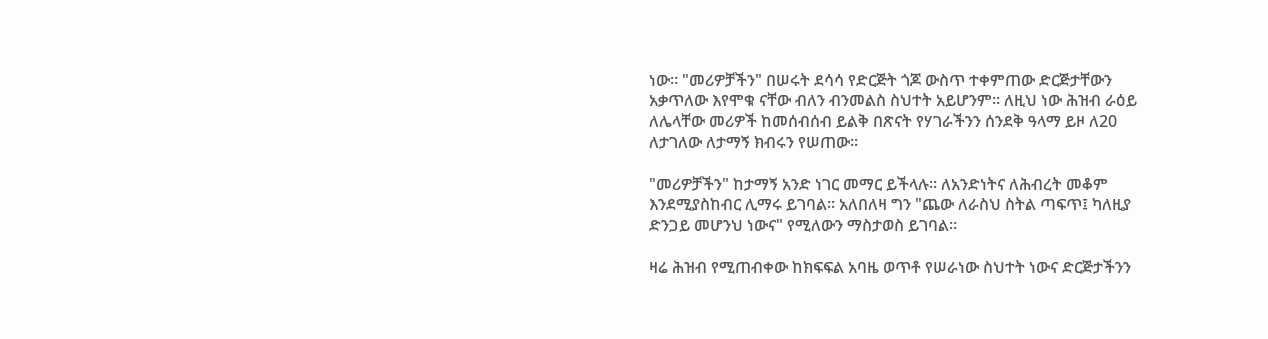ነው። "መሪዎቻችን" በሠሩት ደሳሳ የድርጅት ጎጆ ውስጥ ተቀምጠው ድርጅታቸውን አቃጥለው እየሞቁ ናቸው ብለን ብንመልስ ስህተት አይሆንም። ለዚህ ነው ሕዝብ ራዕይ ለሌላቸው መሪዎች ከመሰብሰብ ይልቅ በጽናት የሃገራችንን ሰንደቅ ዓላማ ይዞ ለ20 ለታገለው ለታማኝ ክብሩን የሠጠው።

"መሪዎቻችን" ከታማኝ አንድ ነገር መማር ይችላሉ። ለአንድነትና ለሕብረት መቆም እንደሚያስከብር ሊማሩ ይገባል። አለበለዛ ግን "ጨው ለራስህ ስትል ጣፍጥ፤ ካለዚያ ድንጋይ መሆንህ ነውና" የሚለውን ማስታወስ ይገባል።

ዛሬ ሕዝብ የሚጠብቀው ከክፍፍል አባዜ ወጥቶ የሠራነው ስህተት ነውና ድርጅታችንን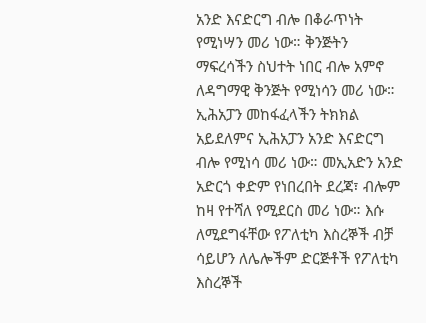አንድ እናድርግ ብሎ በቆራጥነት የሚነሣን መሪ ነው። ቅንጅትን ማፍረሳችን ስህተት ነበር ብሎ አምኖ ለዳግማዊ ቅንጅት የሚነሳን መሪ ነው። ኢሕአፓን መከፋፈላችን ትክክል አይደለምና ኢሕአፓን አንድ እናድርግ ብሎ የሚነሳ መሪ ነው። መኢአድን አንድ አድርጎ ቀድም የነበረበት ደረጃ፣ ብሎም ከዛ የተሻለ የሚደርስ መሪ ነው። እሱ ለሚደግፋቸው የፖለቲካ እስረኞች ብቻ ሳይሆን ለሌሎችም ድርጅቶች የፖለቲካ እስረኞች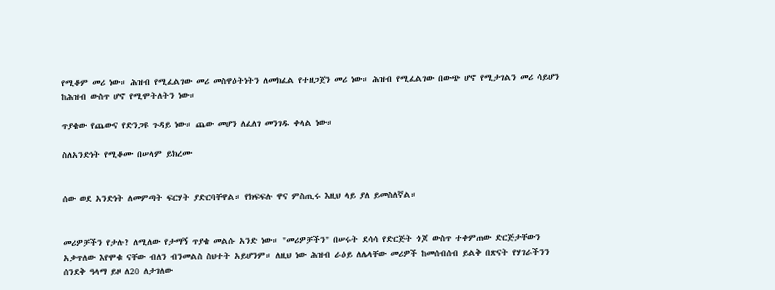የሚቆም መሪ ነው። ሕዝብ የሚፈልገው መሪ መስዋዕትነትን ለመክፈል የተዘጋጀን መሪ ነው። ሕዝብ የሚፈልገው በውጭ ሆኖ የሚታገልን መሪ ሳይሆን ከሕዝብ ውስጥ ሆኖ የሚሞትለትን ነው።

ጥያቄው የጨውና የድንጋዩ ጉዳይ ነው። ጨው መሆን ለፈለገ መንገዱ ቀላል ነው።

ስለአንድነት የሚቆሙ በሠላም ይክረሙ


ሰው ወደ አንድነት ለመምጣት ፍርሃት ያድርባቸዋል። የክፍፍሉ ዋና ምስጢሩ እዚህ ላይ ያለ ይመስለኛል።


መሪዎቻችን የታሉ? ለሚለው የታማኝ ጥያቄ መልሱ አንድ ነው። "መሪዎቻችን" በሠሩት ደሳሳ የድርጅት ጎጆ ውስጥ ተቀምጠው ድርጅታቸውን አቃጥለው እየሞቁ ናቸው ብለን ብንመልስ ስህተት አይሆንም። ለዚህ ነው ሕዝብ ራዕይ ለሌላቸው መሪዎች ከመሰብሰብ ይልቅ በጽናት የሃገራችንን ሰንደቅ ዓላማ ይዞ ለ20 ለታገለው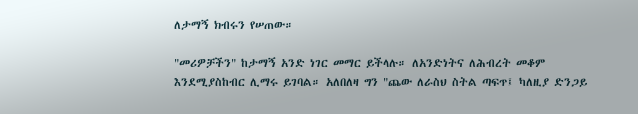ለታማኝ ክብሩን የሠጠው።

"መሪዎቻችን" ከታማኝ አንድ ነገር መማር ይችላሉ። ለአንድነትና ለሕብረት መቆም እንደሚያስከብር ሊማሩ ይገባል። አለበለዛ ግን "ጨው ለራስህ ስትል ጣፍጥ፤ ካለዚያ ድንጋይ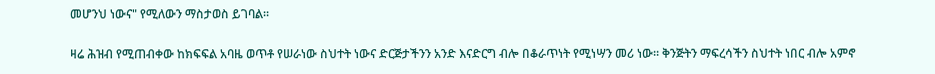መሆንህ ነውና" የሚለውን ማስታወስ ይገባል።

ዛሬ ሕዝብ የሚጠብቀው ከክፍፍል አባዜ ወጥቶ የሠራነው ስህተት ነውና ድርጅታችንን አንድ እናድርግ ብሎ በቆራጥነት የሚነሣን መሪ ነው። ቅንጅትን ማፍረሳችን ስህተት ነበር ብሎ አምኖ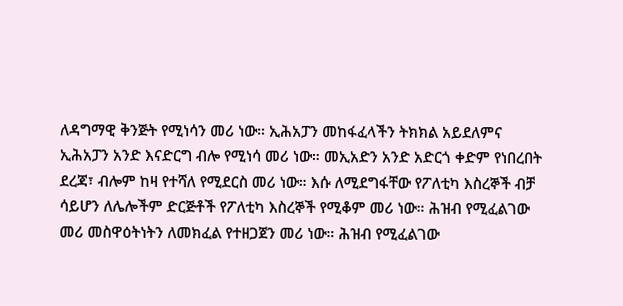ለዳግማዊ ቅንጅት የሚነሳን መሪ ነው። ኢሕአፓን መከፋፈላችን ትክክል አይደለምና ኢሕአፓን አንድ እናድርግ ብሎ የሚነሳ መሪ ነው። መኢአድን አንድ አድርጎ ቀድም የነበረበት ደረጃ፣ ብሎም ከዛ የተሻለ የሚደርስ መሪ ነው። እሱ ለሚደግፋቸው የፖለቲካ እስረኞች ብቻ ሳይሆን ለሌሎችም ድርጅቶች የፖለቲካ እስረኞች የሚቆም መሪ ነው። ሕዝብ የሚፈልገው መሪ መስዋዕትነትን ለመክፈል የተዘጋጀን መሪ ነው። ሕዝብ የሚፈልገው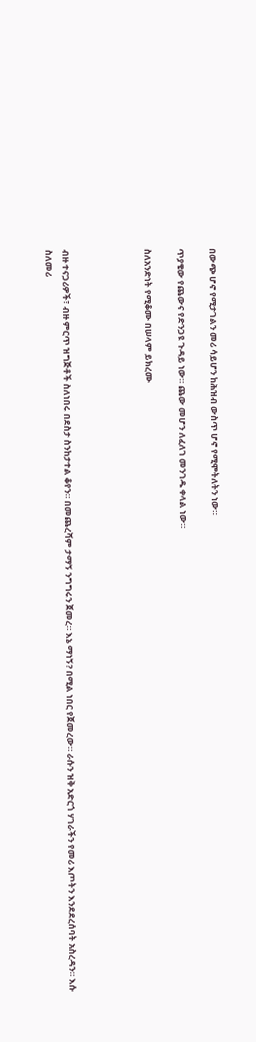በውጭ ሆኖ የሚታገልን መሪ ሳይሆን ከሕዝብ ውስጥ ሆኖ የሚሞትለትን ነው።

ጥያቄው የጨውና የድንጋዩ ጉዳይ ነው። ጨው መሆን ለፈለገ መንገዱ ቀላል ነው።

ስለአንድነት የሚቆሙ በሠላም ይክረሙ




ብዙ ተናጋሪዎች፣ ብዙ ምርጥ ዝግጅቶች ስለነበሩ በደስታ ስንከታተል ቆየን። በመጨረሻም ታማኝ ንግግሩን ጀመረ። እኔ ማነኝ? በሚል ነበር የጀመረው። ራሱን ዝቅ አድርጎ ሃገራችን የመሪ እጦትን እንደደረሰባት አስረዳን። እሱ ስለመሪ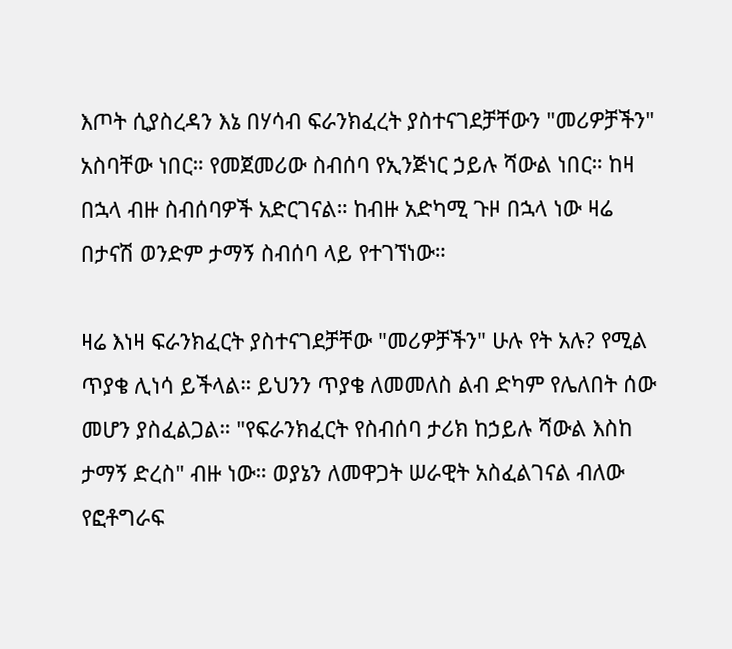እጦት ሲያስረዳን እኔ በሃሳብ ፍራንክፈረት ያስተናገደቻቸውን "መሪዎቻችን" አስባቸው ነበር። የመጀመሪው ስብሰባ የኢንጅነር ኃይሉ ሻውል ነበር። ከዛ በኋላ ብዙ ስብሰባዎች አድርገናል። ከብዙ አድካሚ ጉዞ በኋላ ነው ዛሬ በታናሽ ወንድም ታማኝ ስብሰባ ላይ የተገኘነው።

ዛሬ እነዛ ፍራንክፈርት ያስተናገደቻቸው "መሪዎቻችን" ሁሉ የት አሉ? የሚል ጥያቄ ሊነሳ ይችላል። ይህንን ጥያቄ ለመመለስ ልብ ድካም የሌለበት ሰው መሆን ያስፈልጋል። "የፍራንክፈርት የስብሰባ ታሪክ ከኃይሉ ሻውል እስከ ታማኝ ድረስ" ብዙ ነው። ወያኔን ለመዋጋት ሠራዊት አስፈልገናል ብለው የፎቶግራፍ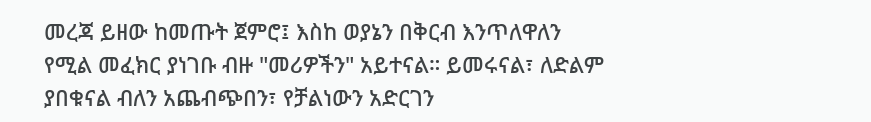መረጃ ይዘው ከመጡት ጀምሮ፤ እስከ ወያኔን በቅርብ እንጥለዋለን የሚል መፈክር ያነገቡ ብዙ "መሪዎችን" አይተናል። ይመሩናል፣ ለድልም ያበቁናል ብለን አጨብጭበን፣ የቻልነውን አድርገን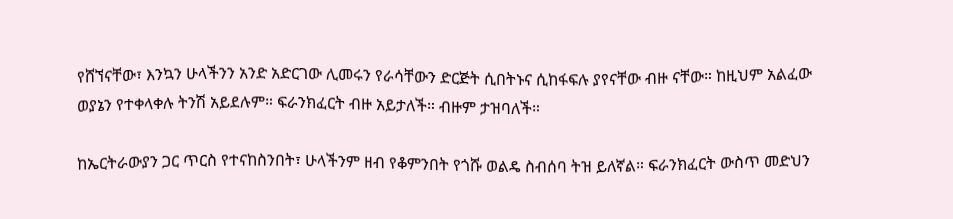የሸኘናቸው፣ እንኳን ሁላችንን አንድ አድርገው ሊመሩን የራሳቸውን ድርጅት ሲበትኑና ሲከፋፍሉ ያየናቸው ብዙ ናቸው። ከዚህም አልፈው ወያኔን የተቀላቀሉ ትንሽ አይደሉም። ፍራንክፈርት ብዙ አይታለች። ብዙም ታዝባለች።

ከኤርትራውያን ጋር ጥርስ የተናከስንበት፣ ሁላችንም ዘብ የቆምንበት የጎሹ ወልዴ ስብሰባ ትዝ ይለኛል። ፍራንክፈርት ውስጥ መድህን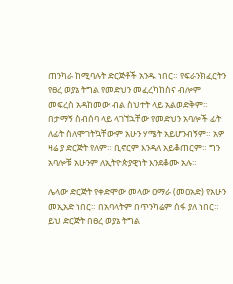ጠንካራ ከሚባሉት ድርጅቶች አንዱ ነበር። የፍራንክፈርትን የፀረ ወያኔ ትግል የመድህን መፈረካከስና ብሎም መፍረስ አዳከመው ብል ስህተት ላይ አልወድቅም። በታማኝ ስብሰባ ላይ ላገኘኋቸው የመድህን አባሎች ፊት ለፊት ስለሞገትኳቸውም አሁን ሃሜት አይሆንብኝም። አዎ ዛሬ ያ ድርጅት የለም። ቢኖርም እንዳለ አይቆጠርም። ግን አባሎቹ አሁንም ለኢትዮጵያዊነት እንደቆሙ አሉ።

ሌላው ድርጅት የቀድሞው መላው ዐማራ (መዐአድ) የአሁን መኢአድ ነበር። በአባላትም በጥንካሬም ሰፋ ያለ ነበር። ይህ ድርጅት በፀረ ወያኔ ትግል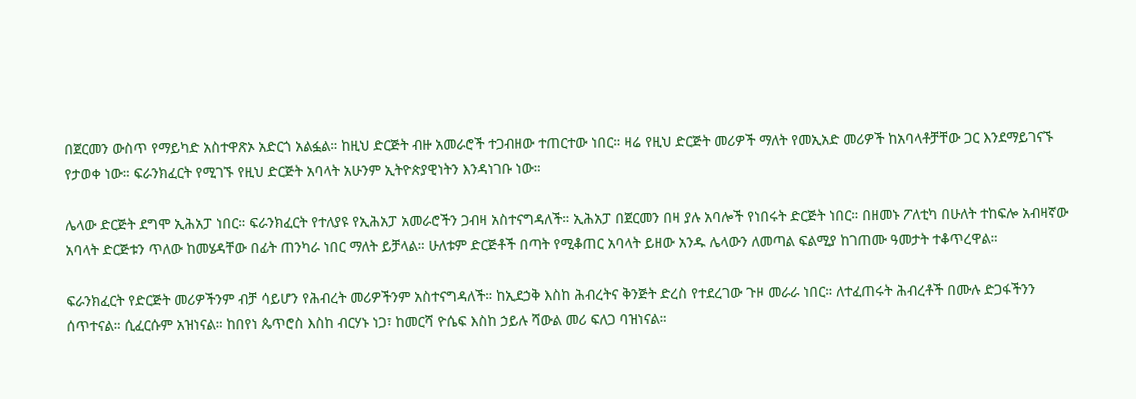በጀርመን ውስጥ የማይካድ አስተዋጽኦ አድርጎ አልፏል። ከዚህ ድርጅት ብዙ አመራሮች ተጋብዘው ተጠርተው ነበር። ዛሬ የዚህ ድርጅት መሪዎች ማለት የመኢአድ መሪዎች ከአባላቶቻቸው ጋር እንደማይገናኙ የታወቀ ነው። ፍራንክፈርት የሚገኙ የዚህ ድርጅት አባላት አሁንም ኢትዮጵያዊነትን እንዳነገቡ ነው።

ሌላው ድርጅት ደግሞ ኢሕአፓ ነበር። ፍራንክፈርት የተለያዩ የኢሕአፓ አመራሮችን ጋብዛ አስተናግዳለች። ኢሕአፓ በጀርመን በዛ ያሉ አባሎች የነበሩት ድርጅት ነበር። በዘመኑ ፖለቲካ በሁለት ተከፍሎ አብዛኛው አባላት ድርጅቱን ጥለው ከመሄዳቸው በፊት ጠንካራ ነበር ማለት ይቻላል። ሁለቱም ድርጅቶች በጣት የሚቆጠር አባላት ይዘው አንዱ ሌላውን ለመጣል ፍልሚያ ከገጠሙ ዓመታት ተቆጥረዋል።

ፍራንክፈርት የድርጅት መሪዎችንም ብቻ ሳይሆን የሕብረት መሪዎችንም አስተናግዳለች። ከኢደኃቅ እስከ ሕብረትና ቅንጅት ድረስ የተደረገው ጉዞ መራራ ነበር። ለተፈጠሩት ሕብረቶች በሙሉ ድጋፋችንን ሰጥተናል። ሲፈርሱም አዝነናል። ከበየነ ጴጥሮስ እስከ ብርሃኑ ነጋ፣ ከመርሻ ዮሴፍ እስከ ኃይሉ ሻውል መሪ ፍለጋ ባዝነናል።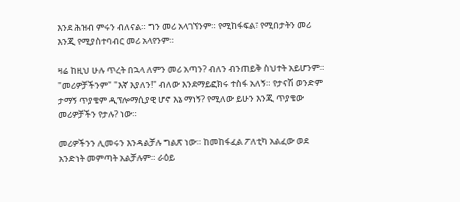እንደ ሕዝብ ምሩን ብለናል። ግን መሪ አላገኘንም። የሚከፋፍል፣ የሚበታትን መሪ እንጂ የሚያስተባብር መሪ አላየንም።

ዛሬ ከዚህ ሁሉ ጥረት በኋላ ለምን መሪ አጣን? ብለን ብንጠይቅ ስህተት አይሆንም። "መሪዎቻችንም" "እኛ እያለን!" ብለው እንደማይፎክሩ ተስፋ አለኝ። የታናሽ ወንድም ታማኝ ጥያቄም ዲፕሎማሲያዊ ሆኖ እኔ ማነኝ? የሚለው ይሁን እንጂ ጥያቄው መሪዎቻችን የታሉ? ነው።

መሪዎችንን ሊመሩን እንዳልቻሉ ግልጽ ነው። ከመከፋፈል ፖለቲካ አልፈው ወደ አንድነት መምጣት አልቻሉም። ራዕይ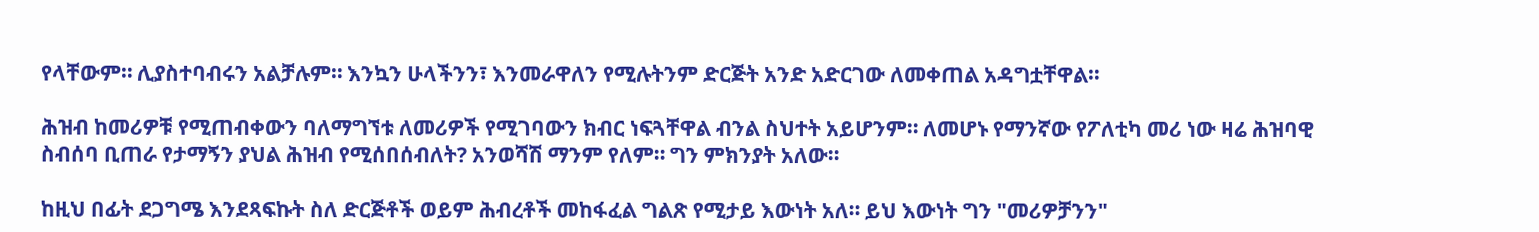የላቸውም። ሊያስተባብሩን አልቻሉም። እንኳን ሁላችንን፣ እንመራዋለን የሚሉትንም ድርጅት አንድ አድርገው ለመቀጠል አዳግቷቸዋል።

ሕዝብ ከመሪዎቹ የሚጠብቀውን ባለማግኘቱ ለመሪዎች የሚገባውን ክብር ነፍጓቸዋል ብንል ስህተት አይሆንም። ለመሆኑ የማንኛው የፖለቲካ መሪ ነው ዛሬ ሕዝባዊ ስብሰባ ቢጠራ የታማኝን ያህል ሕዝብ የሚሰበሰብለት? አንወሻሽ ማንም የለም። ግን ምክንያት አለው።

ከዚህ በፊት ደጋግሜ እንደጻፍኩት ስለ ድርጅቶች ወይም ሕብረቶች መከፋፈል ግልጽ የሚታይ እውነት አለ። ይህ እውነት ግን "መሪዎቻንን"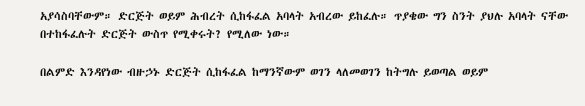አያሳስባቸውም። ድርጅት ወይም ሕብረት ሲከፋፈል አባላት አብረው ይከፈሉ። ጥያቄው ግን ስንት ያህሉ አባላት ናቸው በተከፋፈሉት ድርጅት ውስጥ የሚቀሩት? የሚለው ነው።

በልምድ እንዳየነው ብዙኃኑ ድርጅት ሲከፋፈል ከማንኛውም ወገን ላለመወገን ከትግሉ ይወጣል ወይም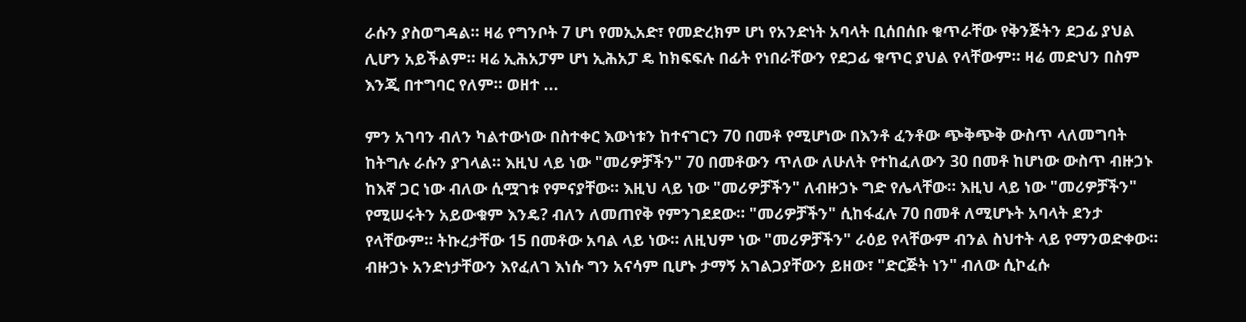ራሱን ያስወግዳል። ዛሬ የግንቦት 7 ሆነ የመኢአድ፣ የመድረክም ሆነ የአንድነት አባላት ቢሰበሰቡ ቁጥራቸው የቅንጅትን ደጋፊ ያህል ሊሆን አይችልም። ዛሬ ኢሕአፓም ሆነ ኢሕአፓ ዴ ከክፍፍሉ በፊት የነበራቸውን የደጋፊ ቁጥር ያህል የላቸውም። ዛሬ መድህን በስም እንጂ በተግባር የለም። ወዘተ ...

ምን አገባን ብለን ካልተውነው በስተቀር እውነቱን ከተናገርን 70 በመቶ የሚሆነው በእንቶ ፈንቶው ጭቅጭቅ ውስጥ ላለመግባት ከትግሉ ራሱን ያገላል። እዚህ ላይ ነው "መሪዎቻችን" 70 በመቶውን ጥለው ለሁለት የተከፈለውን 30 በመቶ ከሆነው ውስጥ ብዙኃኑ ከእኛ ጋር ነው ብለው ሲሟገቱ የምናያቸው። እዚህ ላይ ነው "መሪዎቻችን" ለብዙኃኑ ግድ የሌላቸው። እዚህ ላይ ነው "መሪዎቻችን" የሚሠሩትን አይውቁም እንዴ? ብለን ለመጠየቅ የምንገደደው። "መሪዎቻችን" ሲከፋፈሉ 70 በመቶ ለሚሆኑት አባላት ደንታ የላቸውም። ትኩረታቸው 15 በመቶው አባል ላይ ነው። ለዚህም ነው "መሪዎቻችን" ራዕይ የላቸውም ብንል ስህተት ላይ የማንወድቀው። ብዙኃኑ አንድነታቸውን እየፈለገ እነሱ ግን አናሳም ቢሆኑ ታማኝ አገልጋያቸውን ይዘው፣ "ድርጅት ነን" ብለው ሲኮፈሱ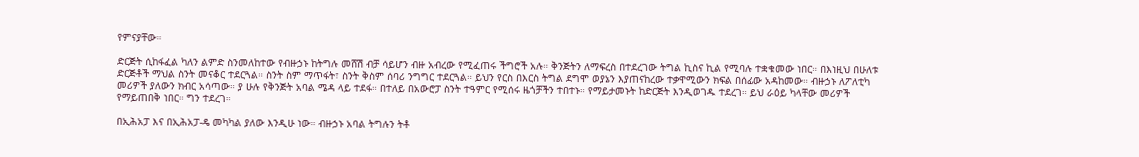የምናያቸው።

ድርጅት ሲከፋፈል ካለን ልምድ ስንመለከተው የብዙኃኑ ከትግሉ መሸሽ ብቻ ሳይሆን ብዙ አብረው የሚፈጠሩ ችግሮች አሉ። ቅንጅትን ለማፍረስ በተደረገው ትግል ኪስና ኪል የሚባሉ ተቋቁመው ነበር። በእነዚህ በሁለቱ ድርጅቶች ማህል ስንት መናቆር ተደርጓል። ስንት ስም ማጥፋት፣ ስንት ቅስም ሰባሪ ንግግር ተደርጓል። ይህን የርስ በእርስ ትግል ደግሞ ወያኔን እያጠናከረው ተቃዋሚውን ክፍል በሰፊው አዳከመው። ብዙኃኑ ለፖለቲካ መሪዎች ያለውን ክብር አሳጣው። ያ ሁሉ የቅንጅት አባል ሜዳ ላይ ተደፋ። በተለይ በአውሮፓ ስንት ተዓምር የሚሰሩ ዜጎቻችን ተበተኑ። የማይታመኑት ከድርጅት እንዲወገዱ ተደረገ። ይህ ራዕይ ካላቸው መሪዎች የማይጠበቅ ነበር። ግን ተደረገ።

በኢሕአፓ እና በኢሕአፓ-ዴ መካካል ያለው እንዲሁ ነው። ብዙኃኑ አባል ትግሉን ትቶ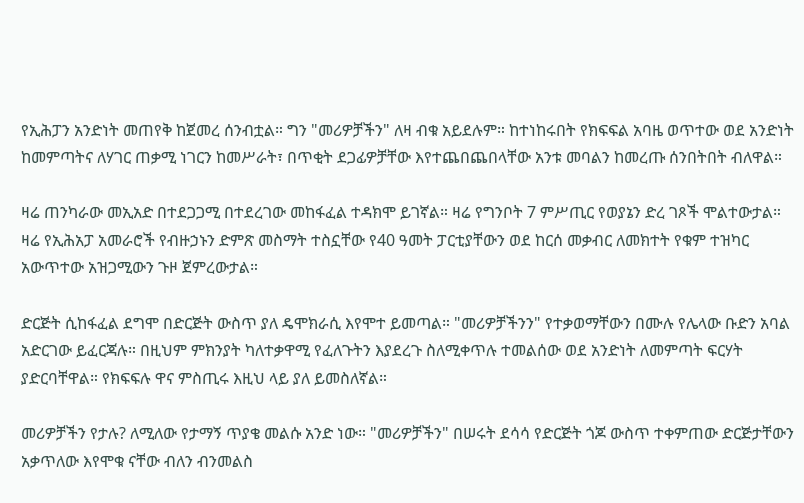የኢሕፓን አንድነት መጠየቅ ከጀመረ ሰንብቷል። ግን "መሪዎቻችን" ለዛ ብቁ አይደሉም። ከተነከሩበት የክፍፍል አባዜ ወጥተው ወደ አንድነት ከመምጣትና ለሃገር ጠቃሚ ነገርን ከመሥራት፣ በጥቂት ደጋፊዎቻቸው እየተጨበጨበላቸው አንቱ መባልን ከመረጡ ሰንበትበት ብለዋል።

ዛሬ ጠንካራው መኢአድ በተደጋጋሚ በተደረገው መከፋፈል ተዳክሞ ይገኛል። ዛሬ የግንቦት 7 ምሥጢር የወያኔን ድረ ገጾች ሞልተውታል። ዛሬ የኢሕአፓ አመራሮች የብዙኃኑን ድምጽ መስማት ተስኗቸው የ40 ዓመት ፓርቲያቸውን ወደ ከርሰ መቃብር ለመክተት የቁም ተዝካር አውጥተው አዝጋሚውን ጉዞ ጀምረውታል።

ድርጅት ሲከፋፈል ደግሞ በድርጅት ውስጥ ያለ ዴሞክራሲ እየሞተ ይመጣል። "መሪዎቻችንን" የተቃወማቸውን በሙሉ የሌላው ቡድን አባል አድርገው ይፈርጃሉ። በዚህም ምክንያት ካለተቃዋሚ የፈለጉትን እያደረጉ ስለሚቀጥሉ ተመልሰው ወደ አንድነት ለመምጣት ፍርሃት ያድርባቸዋል። የክፍፍሉ ዋና ምስጢሩ እዚህ ላይ ያለ ይመስለኛል።

መሪዎቻችን የታሉ? ለሚለው የታማኝ ጥያቄ መልሱ አንድ ነው። "መሪዎቻችን" በሠሩት ደሳሳ የድርጅት ጎጆ ውስጥ ተቀምጠው ድርጅታቸውን አቃጥለው እየሞቁ ናቸው ብለን ብንመልስ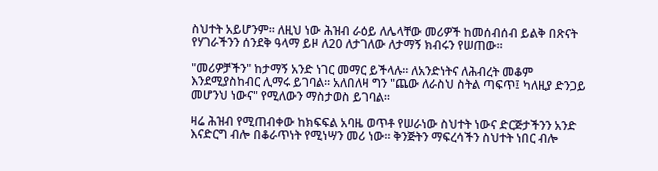ስህተት አይሆንም። ለዚህ ነው ሕዝብ ራዕይ ለሌላቸው መሪዎች ከመሰብሰብ ይልቅ በጽናት የሃገራችንን ሰንደቅ ዓላማ ይዞ ለ20 ለታገለው ለታማኝ ክብሩን የሠጠው።

"መሪዎቻችን" ከታማኝ አንድ ነገር መማር ይችላሉ። ለአንድነትና ለሕብረት መቆም እንደሚያስከብር ሊማሩ ይገባል። አለበለዛ ግን "ጨው ለራስህ ስትል ጣፍጥ፤ ካለዚያ ድንጋይ መሆንህ ነውና" የሚለውን ማስታወስ ይገባል።

ዛሬ ሕዝብ የሚጠብቀው ከክፍፍል አባዜ ወጥቶ የሠራነው ስህተት ነውና ድርጅታችንን አንድ እናድርግ ብሎ በቆራጥነት የሚነሣን መሪ ነው። ቅንጅትን ማፍረሳችን ስህተት ነበር ብሎ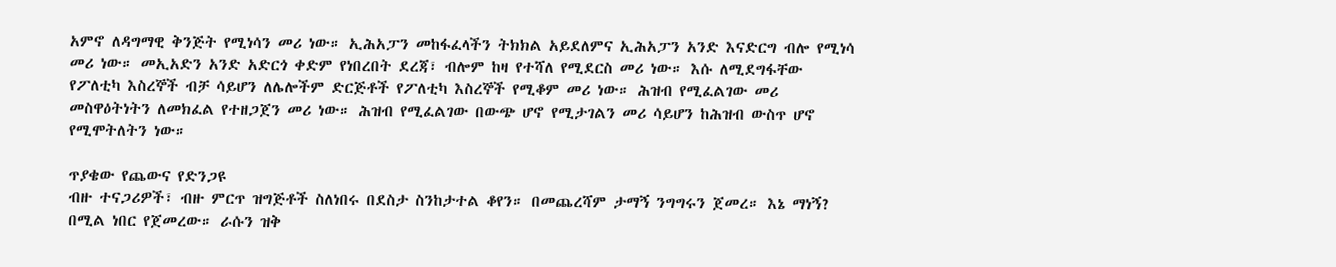አምኖ ለዳግማዊ ቅንጅት የሚነሳን መሪ ነው። ኢሕአፓን መከፋፈላችን ትክክል አይደለምና ኢሕአፓን አንድ እናድርግ ብሎ የሚነሳ መሪ ነው። መኢአድን አንድ አድርጎ ቀድም የነበረበት ደረጃ፣ ብሎም ከዛ የተሻለ የሚደርስ መሪ ነው። እሱ ለሚደግፋቸው የፖለቲካ እስረኞች ብቻ ሳይሆን ለሌሎችም ድርጅቶች የፖለቲካ እስረኞች የሚቆም መሪ ነው። ሕዝብ የሚፈልገው መሪ መስዋዕትነትን ለመክፈል የተዘጋጀን መሪ ነው። ሕዝብ የሚፈልገው በውጭ ሆኖ የሚታገልን መሪ ሳይሆን ከሕዝብ ውስጥ ሆኖ የሚሞትለትን ነው።

ጥያቄው የጨውና የድንጋዩ
ብዙ ተናጋሪዎች፣ ብዙ ምርጥ ዝግጅቶች ስለነበሩ በደስታ ስንከታተል ቆየን። በመጨረሻም ታማኝ ንግግሩን ጀመረ። እኔ ማነኝ? በሚል ነበር የጀመረው። ራሱን ዝቅ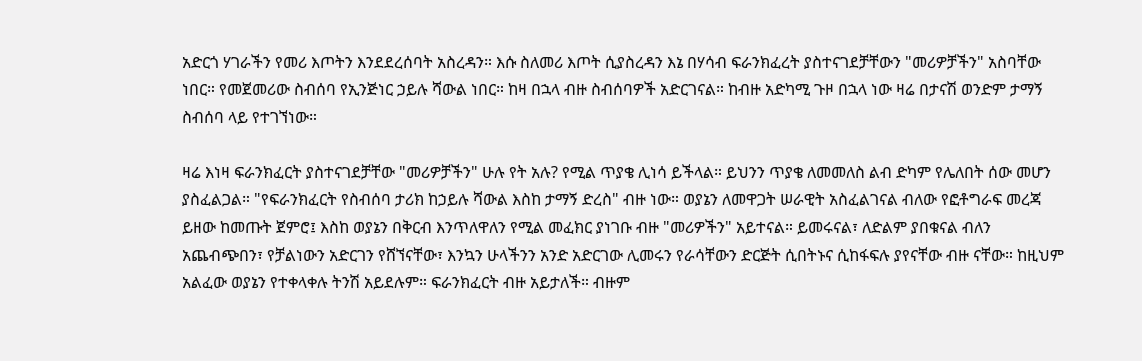አድርጎ ሃገራችን የመሪ እጦትን እንደደረሰባት አስረዳን። እሱ ስለመሪ እጦት ሲያስረዳን እኔ በሃሳብ ፍራንክፈረት ያስተናገደቻቸውን "መሪዎቻችን" አስባቸው ነበር። የመጀመሪው ስብሰባ የኢንጅነር ኃይሉ ሻውል ነበር። ከዛ በኋላ ብዙ ስብሰባዎች አድርገናል። ከብዙ አድካሚ ጉዞ በኋላ ነው ዛሬ በታናሽ ወንድም ታማኝ ስብሰባ ላይ የተገኘነው።

ዛሬ እነዛ ፍራንክፈርት ያስተናገደቻቸው "መሪዎቻችን" ሁሉ የት አሉ? የሚል ጥያቄ ሊነሳ ይችላል። ይህንን ጥያቄ ለመመለስ ልብ ድካም የሌለበት ሰው መሆን ያስፈልጋል። "የፍራንክፈርት የስብሰባ ታሪክ ከኃይሉ ሻውል እስከ ታማኝ ድረስ" ብዙ ነው። ወያኔን ለመዋጋት ሠራዊት አስፈልገናል ብለው የፎቶግራፍ መረጃ ይዘው ከመጡት ጀምሮ፤ እስከ ወያኔን በቅርብ እንጥለዋለን የሚል መፈክር ያነገቡ ብዙ "መሪዎችን" አይተናል። ይመሩናል፣ ለድልም ያበቁናል ብለን አጨብጭበን፣ የቻልነውን አድርገን የሸኘናቸው፣ እንኳን ሁላችንን አንድ አድርገው ሊመሩን የራሳቸውን ድርጅት ሲበትኑና ሲከፋፍሉ ያየናቸው ብዙ ናቸው። ከዚህም አልፈው ወያኔን የተቀላቀሉ ትንሽ አይደሉም። ፍራንክፈርት ብዙ አይታለች። ብዙም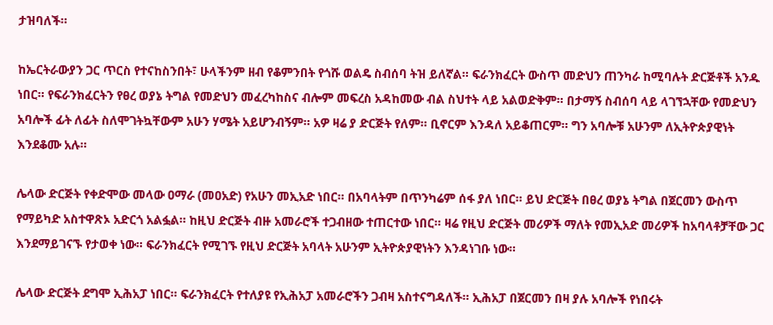ታዝባለች።

ከኤርትራውያን ጋር ጥርስ የተናከስንበት፣ ሁላችንም ዘብ የቆምንበት የጎሹ ወልዴ ስብሰባ ትዝ ይለኛል። ፍራንክፈርት ውስጥ መድህን ጠንካራ ከሚባሉት ድርጅቶች አንዱ ነበር። የፍራንክፈርትን የፀረ ወያኔ ትግል የመድህን መፈረካከስና ብሎም መፍረስ አዳከመው ብል ስህተት ላይ አልወድቅም። በታማኝ ስብሰባ ላይ ላገኘኋቸው የመድህን አባሎች ፊት ለፊት ስለሞገትኳቸውም አሁን ሃሜት አይሆንብኝም። አዎ ዛሬ ያ ድርጅት የለም። ቢኖርም እንዳለ አይቆጠርም። ግን አባሎቹ አሁንም ለኢትዮጵያዊነት እንደቆሙ አሉ።

ሌላው ድርጅት የቀድሞው መላው ዐማራ (መዐአድ) የአሁን መኢአድ ነበር። በአባላትም በጥንካሬም ሰፋ ያለ ነበር። ይህ ድርጅት በፀረ ወያኔ ትግል በጀርመን ውስጥ የማይካድ አስተዋጽኦ አድርጎ አልፏል። ከዚህ ድርጅት ብዙ አመራሮች ተጋብዘው ተጠርተው ነበር። ዛሬ የዚህ ድርጅት መሪዎች ማለት የመኢአድ መሪዎች ከአባላቶቻቸው ጋር እንደማይገናኙ የታወቀ ነው። ፍራንክፈርት የሚገኙ የዚህ ድርጅት አባላት አሁንም ኢትዮጵያዊነትን እንዳነገቡ ነው።

ሌላው ድርጅት ደግሞ ኢሕአፓ ነበር። ፍራንክፈርት የተለያዩ የኢሕአፓ አመራሮችን ጋብዛ አስተናግዳለች። ኢሕአፓ በጀርመን በዛ ያሉ አባሎች የነበሩት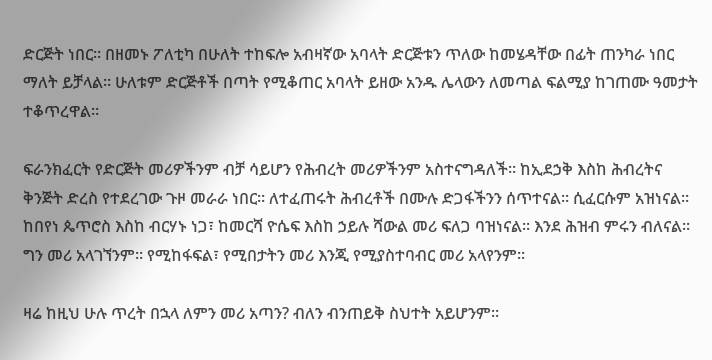ድርጅት ነበር። በዘመኑ ፖለቲካ በሁለት ተከፍሎ አብዛኛው አባላት ድርጅቱን ጥለው ከመሄዳቸው በፊት ጠንካራ ነበር ማለት ይቻላል። ሁለቱም ድርጅቶች በጣት የሚቆጠር አባላት ይዘው አንዱ ሌላውን ለመጣል ፍልሚያ ከገጠሙ ዓመታት ተቆጥረዋል።

ፍራንክፈርት የድርጅት መሪዎችንም ብቻ ሳይሆን የሕብረት መሪዎችንም አስተናግዳለች። ከኢደኃቅ እስከ ሕብረትና ቅንጅት ድረስ የተደረገው ጉዞ መራራ ነበር። ለተፈጠሩት ሕብረቶች በሙሉ ድጋፋችንን ሰጥተናል። ሲፈርሱም አዝነናል። ከበየነ ጴጥሮስ እስከ ብርሃኑ ነጋ፣ ከመርሻ ዮሴፍ እስከ ኃይሉ ሻውል መሪ ፍለጋ ባዝነናል። እንደ ሕዝብ ምሩን ብለናል። ግን መሪ አላገኘንም። የሚከፋፍል፣ የሚበታትን መሪ እንጂ የሚያስተባብር መሪ አላየንም።

ዛሬ ከዚህ ሁሉ ጥረት በኋላ ለምን መሪ አጣን? ብለን ብንጠይቅ ስህተት አይሆንም።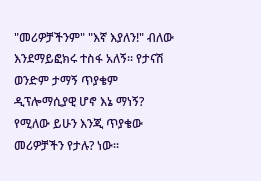"መሪዎቻችንም" "እኛ እያለን!" ብለው እንደማይፎክሩ ተስፋ አለኝ። የታናሽ ወንድም ታማኝ ጥያቄም ዲፕሎማሲያዊ ሆኖ እኔ ማነኝ? የሚለው ይሁን እንጂ ጥያቄው መሪዎቻችን የታሉ? ነው።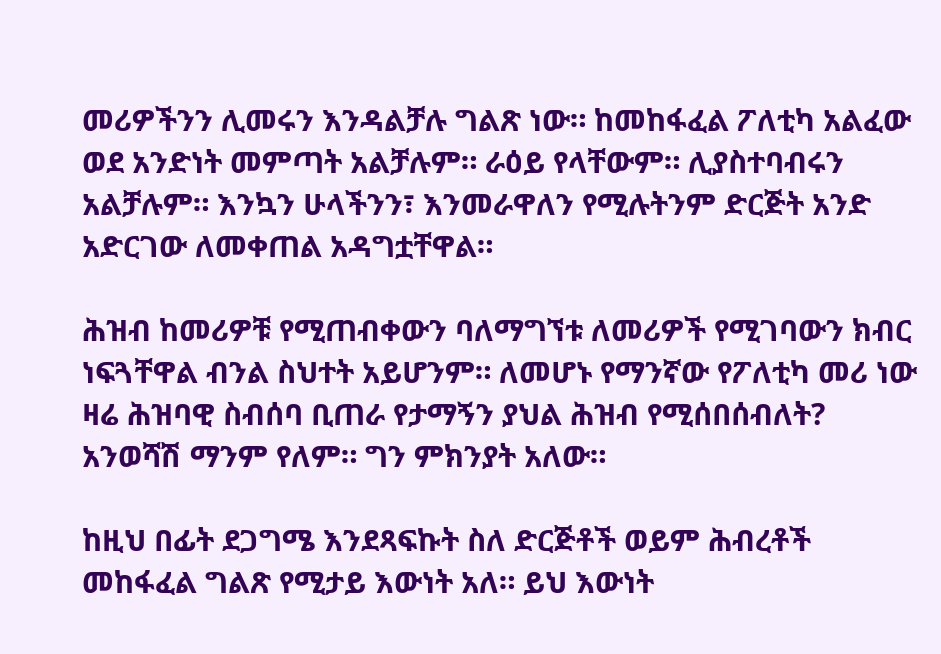መሪዎችንን ሊመሩን እንዳልቻሉ ግልጽ ነው። ከመከፋፈል ፖለቲካ አልፈው ወደ አንድነት መምጣት አልቻሉም። ራዕይ የላቸውም። ሊያስተባብሩን አልቻሉም። እንኳን ሁላችንን፣ እንመራዋለን የሚሉትንም ድርጅት አንድ አድርገው ለመቀጠል አዳግቷቸዋል።

ሕዝብ ከመሪዎቹ የሚጠብቀውን ባለማግኘቱ ለመሪዎች የሚገባውን ክብር ነፍጓቸዋል ብንል ስህተት አይሆንም። ለመሆኑ የማንኛው የፖለቲካ መሪ ነው ዛሬ ሕዝባዊ ስብሰባ ቢጠራ የታማኝን ያህል ሕዝብ የሚሰበሰብለት? አንወሻሽ ማንም የለም። ግን ምክንያት አለው።

ከዚህ በፊት ደጋግሜ እንደጻፍኩት ስለ ድርጅቶች ወይም ሕብረቶች መከፋፈል ግልጽ የሚታይ እውነት አለ። ይህ እውነት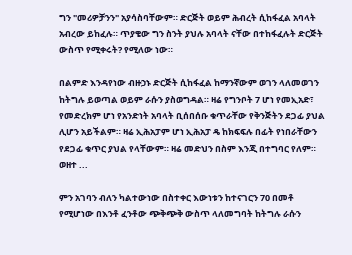ግን "መሪዎቻንን" አያሳስባቸውም። ድርጅት ወይም ሕብረት ሲከፋፈል አባላት አብረው ይከፈሉ። ጥያቄው ግን ስንት ያህሉ አባላት ናቸው በተከፋፈሉት ድርጅት ውስጥ የሚቀሩት? የሚለው ነው።

በልምድ እንዳየነው ብዙኃኑ ድርጅት ሲከፋፈል ከማንኛውም ወገን ላለመወገን ከትግሉ ይወጣል ወይም ራሱን ያስወግዳል። ዛሬ የግንቦት 7 ሆነ የመኢአድ፣ የመድረክም ሆነ የአንድነት አባላት ቢሰበሰቡ ቁጥራቸው የቅንጅትን ደጋፊ ያህል ሊሆን አይችልም። ዛሬ ኢሕአፓም ሆነ ኢሕአፓ ዴ ከክፍፍሉ በፊት የነበራቸውን የደጋፊ ቁጥር ያህል የላቸውም። ዛሬ መድህን በስም እንጂ በተግባር የለም። ወዘተ ...

ምን አገባን ብለን ካልተውነው በስተቀር እውነቱን ከተናገርን 70 በመቶ የሚሆነው በእንቶ ፈንቶው ጭቅጭቅ ውስጥ ላለመግባት ከትግሉ ራሱን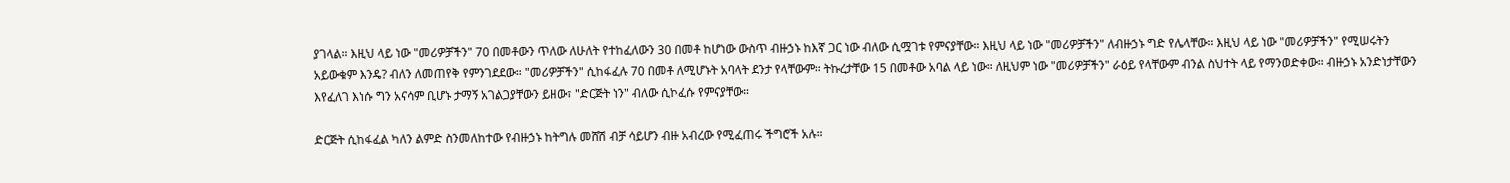ያገላል። እዚህ ላይ ነው "መሪዎቻችን" 70 በመቶውን ጥለው ለሁለት የተከፈለውን 30 በመቶ ከሆነው ውስጥ ብዙኃኑ ከእኛ ጋር ነው ብለው ሲሟገቱ የምናያቸው። እዚህ ላይ ነው "መሪዎቻችን" ለብዙኃኑ ግድ የሌላቸው። እዚህ ላይ ነው "መሪዎቻችን" የሚሠሩትን አይውቁም እንዴ? ብለን ለመጠየቅ የምንገደደው። "መሪዎቻችን" ሲከፋፈሉ 70 በመቶ ለሚሆኑት አባላት ደንታ የላቸውም። ትኩረታቸው 15 በመቶው አባል ላይ ነው። ለዚህም ነው "መሪዎቻችን" ራዕይ የላቸውም ብንል ስህተት ላይ የማንወድቀው። ብዙኃኑ አንድነታቸውን እየፈለገ እነሱ ግን አናሳም ቢሆኑ ታማኝ አገልጋያቸውን ይዘው፣ "ድርጅት ነን" ብለው ሲኮፈሱ የምናያቸው።

ድርጅት ሲከፋፈል ካለን ልምድ ስንመለከተው የብዙኃኑ ከትግሉ መሸሽ ብቻ ሳይሆን ብዙ አብረው የሚፈጠሩ ችግሮች አሉ።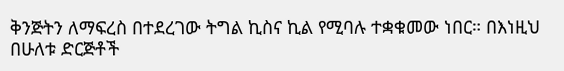ቅንጅትን ለማፍረስ በተደረገው ትግል ኪስና ኪል የሚባሉ ተቋቁመው ነበር። በእነዚህ በሁለቱ ድርጅቶች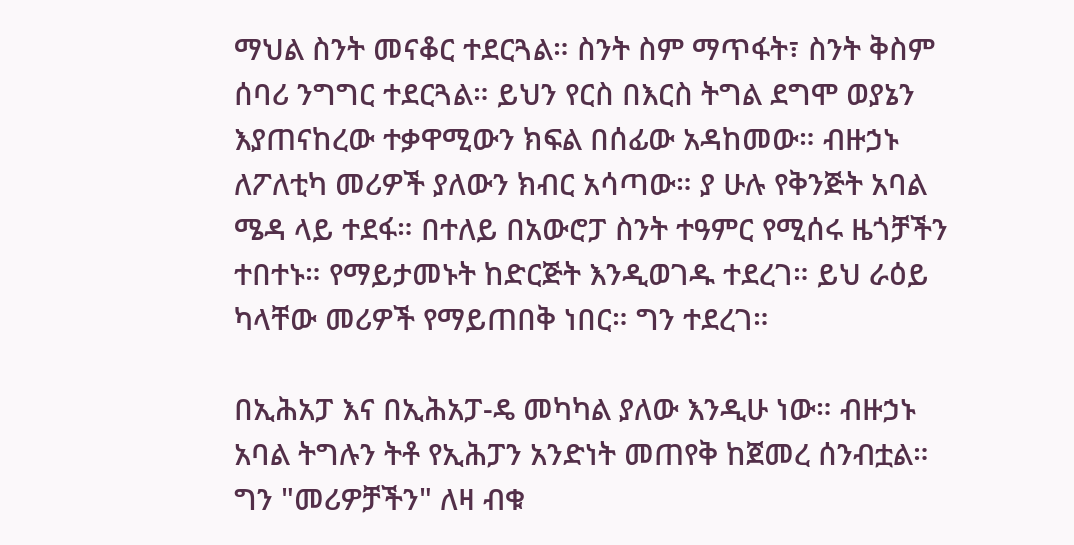ማህል ስንት መናቆር ተደርጓል። ስንት ስም ማጥፋት፣ ስንት ቅስም ሰባሪ ንግግር ተደርጓል። ይህን የርስ በእርስ ትግል ደግሞ ወያኔን እያጠናከረው ተቃዋሚውን ክፍል በሰፊው አዳከመው። ብዙኃኑ ለፖለቲካ መሪዎች ያለውን ክብር አሳጣው። ያ ሁሉ የቅንጅት አባል ሜዳ ላይ ተደፋ። በተለይ በአውሮፓ ስንት ተዓምር የሚሰሩ ዜጎቻችን ተበተኑ። የማይታመኑት ከድርጅት እንዲወገዱ ተደረገ። ይህ ራዕይ ካላቸው መሪዎች የማይጠበቅ ነበር። ግን ተደረገ።

በኢሕአፓ እና በኢሕአፓ-ዴ መካካል ያለው እንዲሁ ነው። ብዙኃኑ አባል ትግሉን ትቶ የኢሕፓን አንድነት መጠየቅ ከጀመረ ሰንብቷል። ግን "መሪዎቻችን" ለዛ ብቁ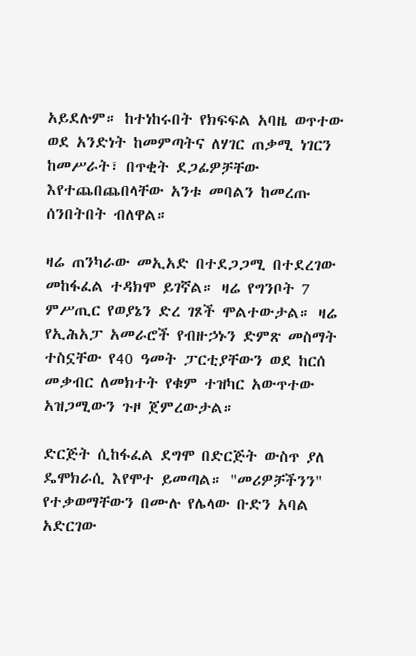አይደሉም። ከተነከሩበት የክፍፍል አባዜ ወጥተው ወደ አንድነት ከመምጣትና ለሃገር ጠቃሚ ነገርን ከመሥራት፣ በጥቂት ደጋፊዎቻቸው እየተጨበጨበላቸው አንቱ መባልን ከመረጡ ሰንበትበት ብለዋል።

ዛሬ ጠንካራው መኢአድ በተደጋጋሚ በተደረገው መከፋፈል ተዳክሞ ይገኛል። ዛሬ የግንቦት 7 ምሥጢር የወያኔን ድረ ገጾች ሞልተውታል። ዛሬ የኢሕአፓ አመራሮች የብዙኃኑን ድምጽ መስማት ተስኗቸው የ40 ዓመት ፓርቲያቸውን ወደ ከርሰ መቃብር ለመክተት የቁም ተዝካር አውጥተው አዝጋሚውን ጉዞ ጀምረውታል።

ድርጅት ሲከፋፈል ደግሞ በድርጅት ውስጥ ያለ ዴሞክራሲ እየሞተ ይመጣል። "መሪዎቻችንን" የተቃወማቸውን በሙሉ የሌላው ቡድን አባል አድርገው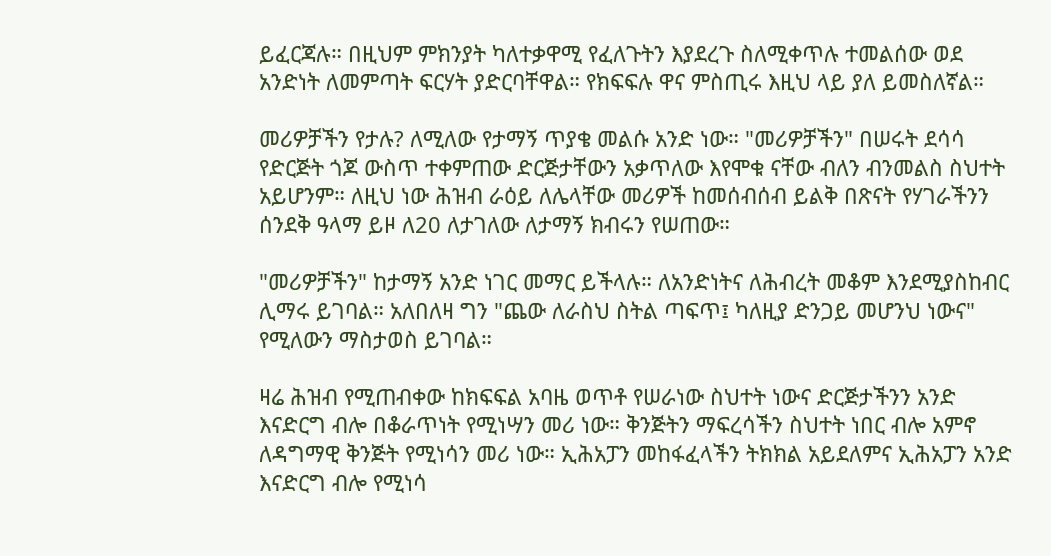ይፈርጃሉ። በዚህም ምክንያት ካለተቃዋሚ የፈለጉትን እያደረጉ ስለሚቀጥሉ ተመልሰው ወደ አንድነት ለመምጣት ፍርሃት ያድርባቸዋል። የክፍፍሉ ዋና ምስጢሩ እዚህ ላይ ያለ ይመስለኛል።

መሪዎቻችን የታሉ? ለሚለው የታማኝ ጥያቄ መልሱ አንድ ነው። "መሪዎቻችን" በሠሩት ደሳሳ የድርጅት ጎጆ ውስጥ ተቀምጠው ድርጅታቸውን አቃጥለው እየሞቁ ናቸው ብለን ብንመልስ ስህተት አይሆንም። ለዚህ ነው ሕዝብ ራዕይ ለሌላቸው መሪዎች ከመሰብሰብ ይልቅ በጽናት የሃገራችንን ሰንደቅ ዓላማ ይዞ ለ20 ለታገለው ለታማኝ ክብሩን የሠጠው።

"መሪዎቻችን" ከታማኝ አንድ ነገር መማር ይችላሉ። ለአንድነትና ለሕብረት መቆም እንደሚያስከብር ሊማሩ ይገባል። አለበለዛ ግን "ጨው ለራስህ ስትል ጣፍጥ፤ ካለዚያ ድንጋይ መሆንህ ነውና" የሚለውን ማስታወስ ይገባል።

ዛሬ ሕዝብ የሚጠብቀው ከክፍፍል አባዜ ወጥቶ የሠራነው ስህተት ነውና ድርጅታችንን አንድ እናድርግ ብሎ በቆራጥነት የሚነሣን መሪ ነው። ቅንጅትን ማፍረሳችን ስህተት ነበር ብሎ አምኖ ለዳግማዊ ቅንጅት የሚነሳን መሪ ነው። ኢሕአፓን መከፋፈላችን ትክክል አይደለምና ኢሕአፓን አንድ እናድርግ ብሎ የሚነሳ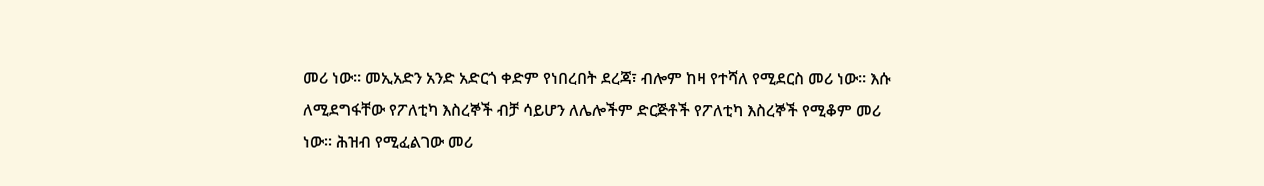መሪ ነው። መኢአድን አንድ አድርጎ ቀድም የነበረበት ደረጃ፣ ብሎም ከዛ የተሻለ የሚደርስ መሪ ነው። እሱ ለሚደግፋቸው የፖለቲካ እስረኞች ብቻ ሳይሆን ለሌሎችም ድርጅቶች የፖለቲካ እስረኞች የሚቆም መሪ ነው። ሕዝብ የሚፈልገው መሪ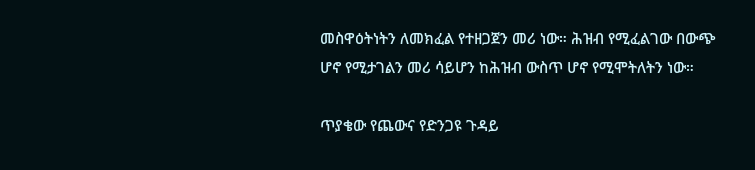መስዋዕትነትን ለመክፈል የተዘጋጀን መሪ ነው። ሕዝብ የሚፈልገው በውጭ ሆኖ የሚታገልን መሪ ሳይሆን ከሕዝብ ውስጥ ሆኖ የሚሞትለትን ነው።

ጥያቄው የጨውና የድንጋዩ ጉዳይ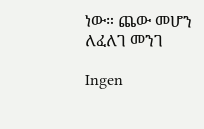ነው። ጨው መሆን ለፈለገ መንገ

Ingen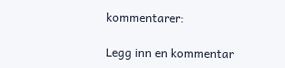kommentarer:

Legg inn en kommentar